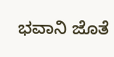ಭವಾನಿ ಜೊತೆ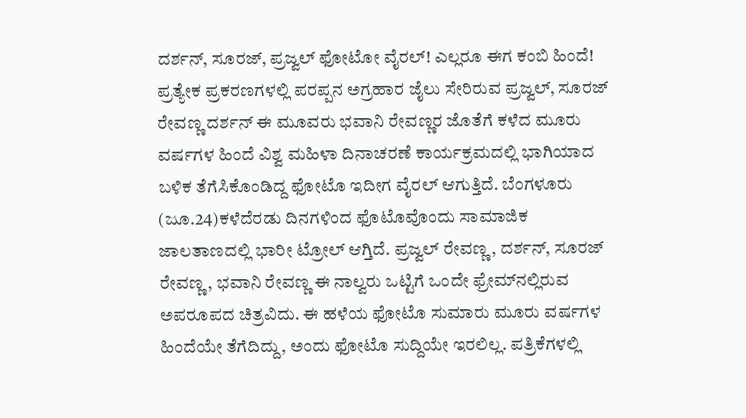ದರ್ಶನ್, ಸೂರಜ್, ಪ್ರಜ್ವಲ್ ಫೋಟೋ ವೈರಲ್! ಎಲ್ಲರೂ ಈಗ ಕಂಬಿ ಹಿಂದೆ! ಪ್ರತ್ಯೇಕ ಪ್ರಕರಣಗಳಲ್ಲಿ ಪರಪ್ಪನ ಅಗ್ರಹಾರ ಜೈಲು ಸೇರಿರುವ ಪ್ರಜ್ವಲ್, ಸೂರಜ್ ರೇವಣ್ಣ ದರ್ಶನ್ ಈ ಮೂವರು ಭವಾನಿ ರೇವಣ್ಣರ ಜೊತೆಗೆ ಕಳೆದ ಮೂರು ವರ್ಷಗಳ ಹಿಂದೆ ವಿಶ್ವ ಮಹಿಳಾ ದಿನಾಚರಣೆ ಕಾರ್ಯಕ್ರಮದಲ್ಲಿ ಭಾಗಿಯಾದ ಬಳಿಕ ತೆಗೆಸಿಕೊಂಡಿದ್ದ ಫೋಟೊ ಇದೀಗ ವೈರಲ್ ಆಗುತ್ತಿದೆ. ಬೆಂಗಳೂರು (ಜೂ.24)ಕಳೆದೆರಡು ದಿನಗಳಿಂದ ಫೊಟೊವೊಂದು ಸಾಮಾಜಿಕ ಜಾಲತಾಣದಲ್ಲಿ ಭಾರೀ ಟ್ರೋಲ್ ಆಗ್ತಿದೆ. ಪ್ರಜ್ವಲ್ ರೇವಣ್ಣ, ದರ್ಶನ್, ಸೂರಜ್ ರೇವಣ್ಣ, ಭವಾನಿ ರೇವಣ್ಣ ಈ ನಾಲ್ವರು ಒಟ್ಟಿಗೆ ಒಂದೇ ಫ್ರೇಮ್‌ನಲ್ಲಿರುವ ಅಪರೂಪದ ಚಿತ್ರವಿದು. ಈ ಹಳೆಯ ಫೋಟೊ ಸುಮಾರು ಮೂರು ವರ್ಷಗಳ ಹಿಂದೆಯೇ ತೆಗೆದಿದ್ದು, ಅಂದು ಫೋಟೊ ಸುದ್ದಿಯೇ ಇರಲಿಲ್ಲ. ಪತ್ರಿಕೆಗಳಲ್ಲಿ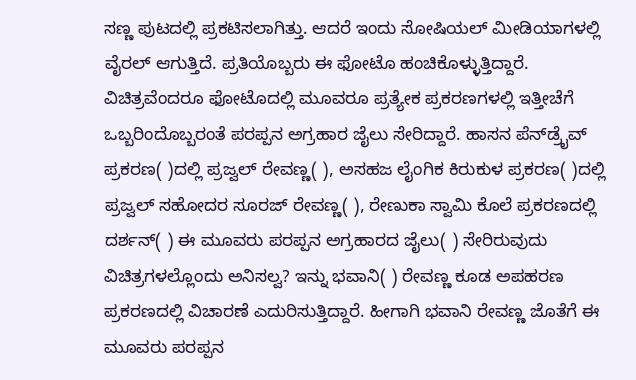ಸಣ್ಣ ಪುಟದಲ್ಲಿ ಪ್ರಕಟಿಸಲಾಗಿತ್ತು. ಆದರೆ ಇಂದು ಸೋಷಿಯಲ್ ಮೀಡಿಯಾಗಳಲ್ಲಿ ವೈರಲ್ ಆಗುತ್ತಿದೆ. ಪ್ರತಿಯೊಬ್ಬರು ಈ ಫೋಟೊ ಹಂಚಿಕೊಳ್ಳುತ್ತಿದ್ದಾರೆ. ವಿಚಿತ್ರವೆಂದರೂ ಫೋಟೊದಲ್ಲಿ ಮೂವರೂ ಪ್ರತ್ಯೇಕ ಪ್ರಕರಣಗಳಲ್ಲಿ ಇತ್ತೀಚೆಗೆ ಒಬ್ಬರಿಂದೊಬ್ಬರಂತೆ ಪರಪ್ಪನ ಅಗ್ರಹಾರ ಜೈಲು ಸೇರಿದ್ದಾರೆ. ಹಾಸನ ಪೆನ್‌ಡ್ರೈವ್ ಪ್ರಕರಣ( )ದಲ್ಲಿ ಪ್ರಜ್ವಲ್ ರೇವಣ್ಣ( ), ಅಸಹಜ ಲೈಂಗಿಕ ಕಿರುಕುಳ ಪ್ರಕರಣ( )ದಲ್ಲಿ ಪ್ರಜ್ವಲ್ ಸಹೋದರ ಸೂರಜ್ ರೇವಣ್ಣ( ), ರೇಣುಕಾ ಸ್ವಾಮಿ ಕೊಲೆ ಪ್ರಕರಣದಲ್ಲಿ ದರ್ಶನ್( ) ಈ ಮೂವರು ಪರಪ್ಪನ ಅಗ್ರಹಾರದ ಜೈಲು( ) ಸೇರಿರುವುದು ವಿಚಿತ್ರಗಳಲ್ಲೊಂದು ಅನಿಸಲ್ವ? ಇನ್ನು ಭವಾನಿ( ) ರೇವಣ್ಣ ಕೂಡ ಅಪಹರಣ ಪ್ರಕರಣದಲ್ಲಿ ವಿಚಾರಣೆ ಎದುರಿಸುತ್ತಿದ್ದಾರೆ. ಹೀಗಾಗಿ ಭವಾನಿ ರೇವಣ್ಣ ಜೊತೆಗೆ ಈ ಮೂವರು ಪರಪ್ಪನ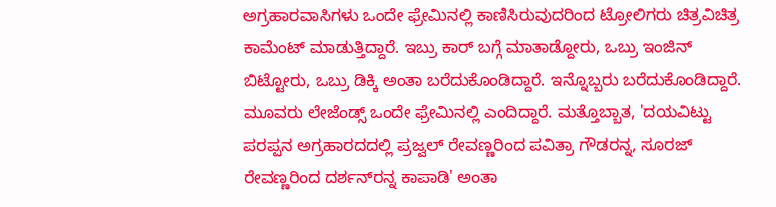ಅಗ್ರಹಾರವಾಸಿಗಳು ಒಂದೇ ಫ್ರೇಮಿನಲ್ಲಿ ಕಾಣಿಸಿರುವುದರಿಂದ ಟ್ರೋಲಿಗರು ಚಿತ್ರವಿಚಿತ್ರ ಕಾಮೆಂಟ್ ಮಾಡುತ್ತಿದ್ದಾರೆ. ಇಬ್ರು ಕಾರ್ ಬಗ್ಗೆ ಮಾತಾಡ್ದೋರು, ಒಬ್ರು ಇಂಜಿನ್ ಬಿಟ್ಟೋರು, ಒಬ್ರು ಡಿಕ್ಕಿ ಅಂತಾ ಬರೆದುಕೊಂಡಿದ್ದಾರೆ. ಇನ್ನೊಬ್ಬರು ಬರೆದುಕೊಂಡಿದ್ದಾರೆ. ಮೂವರು ಲೇಜೆಂಡ್ಸ್ ಒಂದೇ ಫ್ರೇಮಿನಲ್ಲಿ ಎಂದಿದ್ದಾರೆ. ಮತ್ತೊಬ್ಬಾತ, 'ದಯವಿಟ್ಟು ಪರಪ್ಪನ ಅಗ್ರಹಾರದದಲ್ಲಿ ಪ್ರಜ್ವಲ್ ರೇವಣ್ಣರಿಂದ ಪವಿತ್ರಾ ಗೌಡರನ್ನ, ಸೂರಜ್ ರೇವಣ್ಣರಿಂದ ದರ್ಶನ್‌ರನ್ನ ಕಾಪಾಡಿ' ಅಂತಾ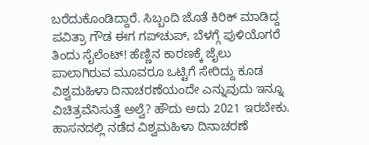ಬರೆದುಕೊಂಡಿದ್ದಾರೆ. ಸಿಬ್ಬಂದಿ ಜೊತೆ ಕಿರಿಕ್ ಮಾಡಿದ್ದ ಪವಿತ್ರಾ ಗೌಡ ಈಗ ಗಪ್‌ಚುಪ್, ಬೆಳಗ್ಗೆ ಪುಳಿಯೊಗರೆ ತಿಂದು ಸೈಲೆಂಟ್! ಹೆಣ್ಣಿನ ಕಾರಣಕ್ಕೆ ಜೈಲು ಪಾಲಾಗಿರುವ ಮೂವರೂ ಒಟ್ಟಿಗೆ ಸೇರಿದ್ದು ಕೂಡ ವಿಶ್ವಮಹಿಳಾ ದಿನಾಚರಣೆಯಂದೇ ಎನ್ನುವುದು ಇನ್ನೂ ವಿಚಿತ್ರವೆನಿಸುತ್ತೆ ಅಲ್ವೆ? ಹೌದು ಅದು 2021 ಇರಬೇಕು. ಹಾಸನದಲ್ಲಿ ನಡೆದ ವಿಶ್ವಮಹಿಳಾ ದಿನಾಚರಣೆ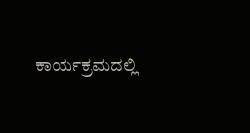ಕಾರ್ಯಕ್ರಮದಲ್ಲಿ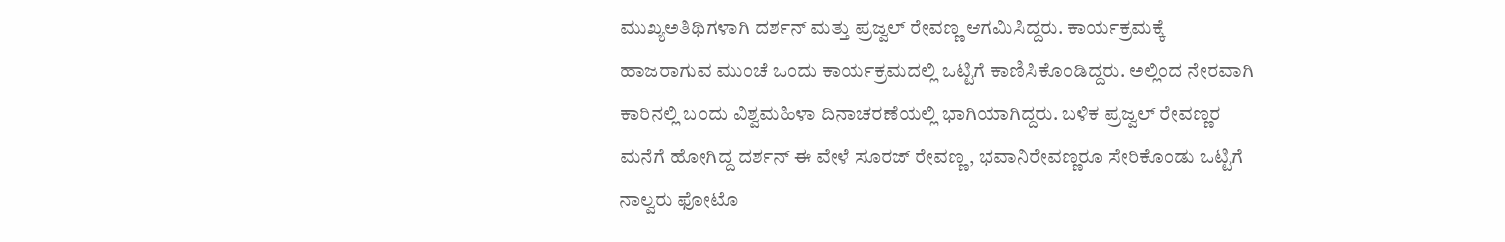ಮುಖ್ಯಅತಿಥಿಗಳಾಗಿ ದರ್ಶನ್ ಮತ್ತು ಪ್ರಜ್ವಲ್ ರೇವಣ್ಣ ಆಗಮಿಸಿದ್ದರು. ಕಾರ್ಯಕ್ರಮಕ್ಕೆ ಹಾಜರಾಗುವ ಮುಂಚೆ ಒಂದು ಕಾರ್ಯಕ್ರಮದಲ್ಲಿ ಒಟ್ಟಿಗೆ ಕಾಣಿಸಿಕೊಂಡಿದ್ದರು. ಅಲ್ಲಿಂದ ನೇರವಾಗಿ ಕಾರಿನಲ್ಲಿ ಬಂದು ವಿಶ್ವಮಹಿಳಾ ದಿನಾಚರಣೆಯಲ್ಲಿ ಭಾಗಿಯಾಗಿದ್ದರು. ಬಳಿಕ ಪ್ರಜ್ವಲ್ ರೇವಣ್ಣರ ಮನೆಗೆ ಹೋಗಿದ್ದ ದರ್ಶನ್ ಈ ವೇಳೆ ಸೂರಜ್ ರೇವಣ್ಣ, ಭವಾನಿರೇವಣ್ಣರೂ ಸೇರಿಕೊಂಡು ಒಟ್ಟಿಗೆ ನಾಲ್ವರು ಫೋಟೊ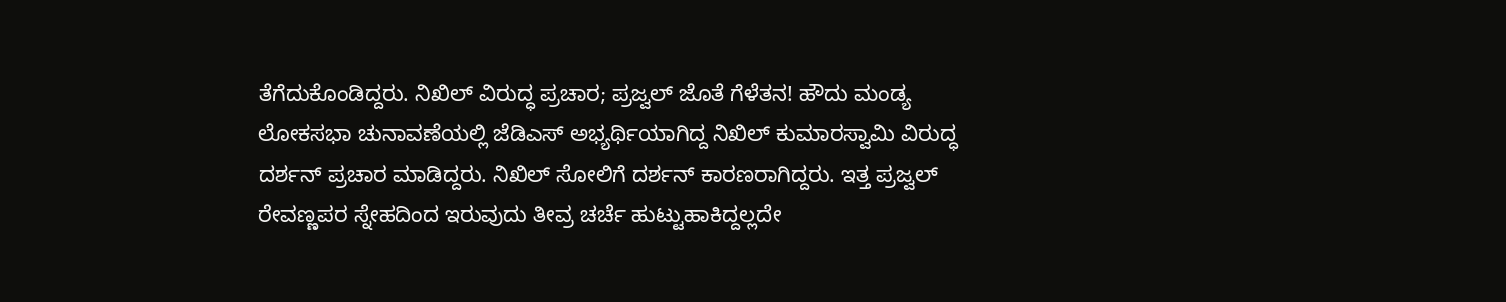ತೆಗೆದುಕೊಂಡಿದ್ದರು. ನಿಖಿಲ್ ವಿರುದ್ಧ ಪ್ರಚಾರ; ಪ್ರಜ್ವಲ್ ಜೊತೆ ಗೆಳೆತನ! ಹೌದು ಮಂಡ್ಯ ಲೋಕಸಭಾ ಚುನಾವಣೆಯಲ್ಲಿ ಜೆಡಿಎಸ್ ಅಭ್ಯರ್ಥಿಯಾಗಿದ್ದ ನಿಖಿಲ್ ಕುಮಾರಸ್ವಾಮಿ ವಿರುದ್ಧ ದರ್ಶನ್ ಪ್ರಚಾರ ಮಾಡಿದ್ದರು. ನಿಖಿಲ್ ಸೋಲಿಗೆ ದರ್ಶನ್ ಕಾರಣರಾಗಿದ್ದರು. ಇತ್ತ ಪ್ರಜ್ವಲ್ ರೇವಣ್ಣಪರ ಸ್ನೇಹದಿಂದ ಇರುವುದು ತೀವ್ರ ಚರ್ಚೆ ಹುಟ್ಟುಹಾಕಿದ್ದಲ್ಲದೇ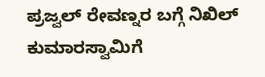ಪ್ರಜ್ವಲ್ ರೇವಣ್ನರ ಬಗ್ಗೆ ನಿಖಿಲ್ ಕುಮಾರಸ್ವಾಮಿಗೆ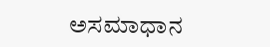ಅಸಮಾಧಾನ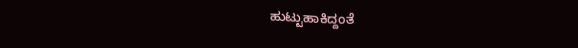ಹುಟ್ಟುಹಾಕಿದ್ದಂತೆ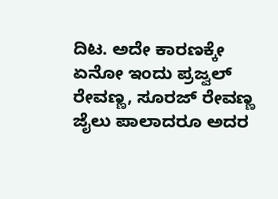ದಿಟ. ಅದೇ ಕಾರಣಕ್ಕೇ ಏನೋ ಇಂದು ಪ್ರಜ್ವಲ್ ರೇವಣ್ಣ, ಸೂರಜ್ ರೇವಣ್ಣ ಜೈಲು ಪಾಲಾದರೂ ಅದರ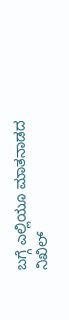ಬಗ್ಗೆ ಎಲ್ಲಿಯೂ ಮಾತನಾಡದ ನಿಖಿಲ್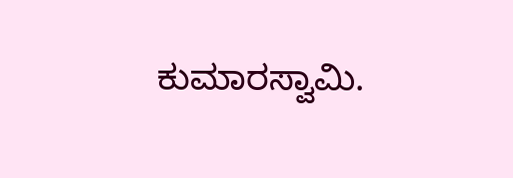ಕುಮಾರಸ್ವಾಮಿ.